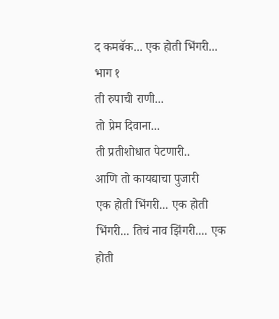द कमबॅक... एक होती भिंगरी... भाग १
ती रुपाची राणी...
तो प्रेम दिवाना...
ती प्रतीशोधात पेटणारी..
आणि तो कायद्याचा पुजारी
एक होती भिंगरी... एक होती भिंगरी... तिचं नाव झिंगरी.... एक होती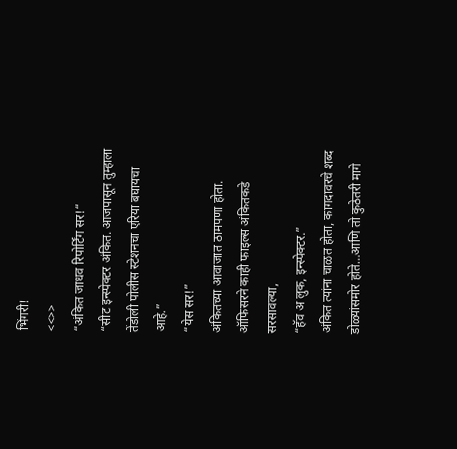भिंगरी!
<<>>
“अंकित जाधव रिपोर्टिंग सर!“
“सीट इन्स्पेक्टर अंकित. आजपासून तुम्हाला तेंडोली पोलीस स्टेशनचा एरिया बघायचा आहे.”
“येस सर!”
अंकितच्या आवाजात ठामपणा होता. ऑफिसरने काही फाइल्स अंकितकडे सरसावल्या,
“हॅव अ लुक, इन्स्पेक्टर.”
अंकित त्यांना चाळत होता, कागदावरचे शब्द डोळ्यांसमोर होते…आणि तो कुठेतरी मागे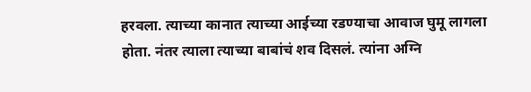हरवला. त्याच्या कानात त्याच्या आईच्या रडण्याचा आवाज घुमू लागला होता. नंतर त्याला त्याच्या बाबांचं शव दिसलं. त्यांना अग्नि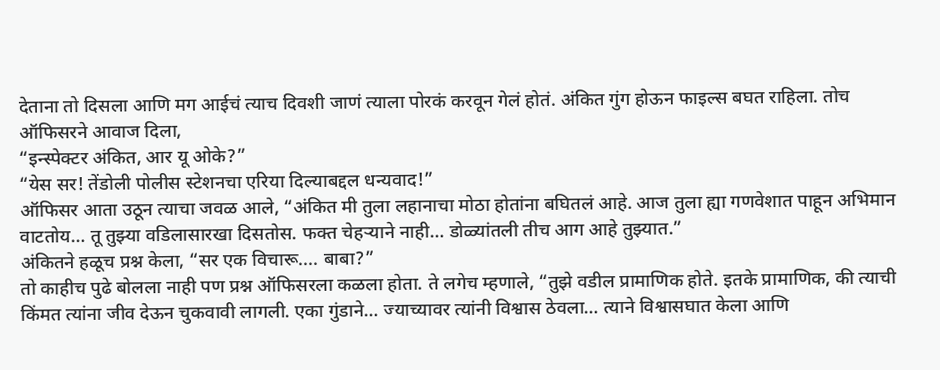देताना तो दिसला आणि मग आईचं त्याच दिवशी जाणं त्याला पोरकं करवून गेलं होतं. अंकित गुंग होऊन फाइल्स बघत राहिला. तोच ऑफिसरने आवाज दिला,
“इन्स्पेक्टर अंकित, आर यू ओके?”
“येस सर! तेंडोली पोलीस स्टेशनचा एरिया दिल्याबद्दल धन्यवाद!”
ऑफिसर आता उठून त्याचा जवळ आले, “अंकित मी तुला लहानाचा मोठा होतांना बघितलं आहे. आज तुला ह्या गणवेशात पाहून अभिमान वाटतोय… तू तुझ्या वडिलासारखा दिसतोस. फक्त चेहऱ्याने नाही… डोळ्यांतली तीच आग आहे तुझ्यात.”
अंकितने हळूच प्रश्न केला, “सर एक विचारू.... बाबा?”
तो काहीच पुढे बोलला नाही पण प्रश्न ऑफिसरला कळला होता. ते लगेच म्हणाले, “तुझे वडील प्रामाणिक होते. इतके प्रामाणिक, की त्याची किंमत त्यांना जीव देऊन चुकवावी लागली. एका गुंडाने… ज्याच्यावर त्यांनी विश्वास ठेवला… त्याने विश्वासघात केला आणि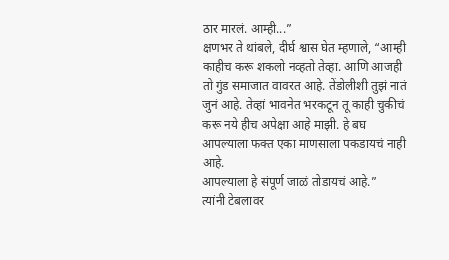ठार मारलं. आम्ही...”
क्षणभर ते थांबले, दीर्घ श्वास घेत म्हणाले, “आम्ही काहीच करू शकलो नव्हतो तेव्हा. आणि आजही तो गुंड समाजात वावरत आहे. तेंडोलीशी तुझं नातं जुनं आहे. तेव्हां भावनेत भरकटून तू काही चुकीचं करू नये हीच अपेक्षा आहे माझी. हे बघ आपल्याला फक्त एका माणसाला पकडायचं नाही आहे.
आपल्याला हे संपूर्ण जाळं तोडायचं आहे.”
त्यांनी टेबलावर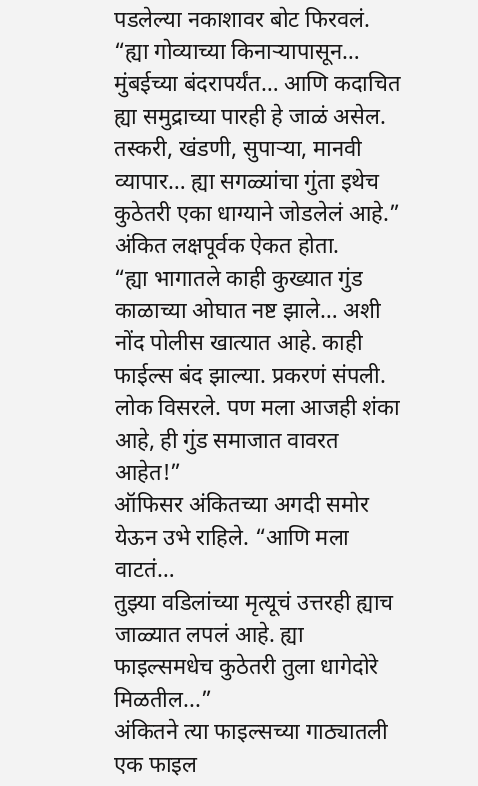पडलेल्या नकाशावर बोट फिरवलं.
“ह्या गोव्याच्या किनाऱ्यापासून… मुंबईच्या बंदरापर्यंत… आणि कदाचित ह्या समुद्राच्या पारही हे जाळं असेल. तस्करी, खंडणी, सुपाऱ्या, मानवी व्यापार… ह्या सगळ्यांचा गुंता इथेच कुठेतरी एका धाग्याने जोडलेलं आहे.”
अंकित लक्षपूर्वक ऐकत होता.
“ह्या भागातले काही कुख्यात गुंड काळाच्या ओघात नष्ट झाले… अशी नोंद पोलीस खात्यात आहे. काही
फाईल्स बंद झाल्या. प्रकरणं संपली. लोक विसरले. पण मला आजही शंका आहे, ही गुंड समाजात वावरत आहेत!”
ऑफिसर अंकितच्या अगदी समोर येऊन उभे राहिले. “आणि मला वाटतं…
तुझ्या वडिलांच्या मृत्यूचं उत्तरही ह्याच जाळ्यात लपलं आहे. ह्या फाइल्समधेच कुठेतरी तुला धागेदोरे मिळतील...”
अंकितने त्या फाइल्सच्या गाठ्यातली एक फाइल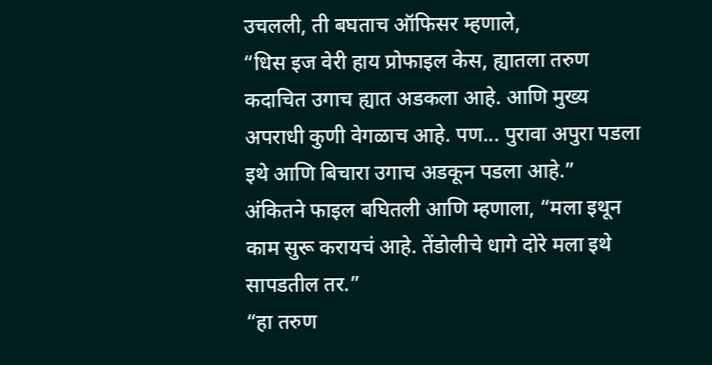उचलली, ती बघताच ऑफिसर म्हणाले,
“धिस इज वेरी हाय प्रोफाइल केस, ह्यातला तरुण कदाचित उगाच ह्यात अडकला आहे. आणि मुख्य अपराधी कुणी वेगळाच आहे. पण... पुरावा अपुरा पडला इथे आणि बिचारा उगाच अडकून पडला आहे.”
अंकितने फाइल बघितली आणि म्हणाला, “मला इथून काम सुरू करायचं आहे. तेंडोलीचे धागे दोरे मला इथे सापडतील तर.”
“हा तरुण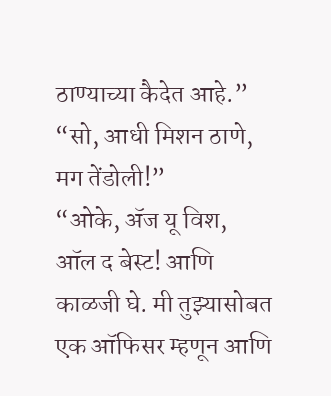ठाण्याच्या कैदेत आहे.”
“सो, आधी मिशन ठाणे, मग तेंडोली!”
“ओके, ॲज यू विश, ऑल द बेस्ट! आणि काळजी घे. मी तुझ्यासोबत एक ऑफिसर म्हणून आणि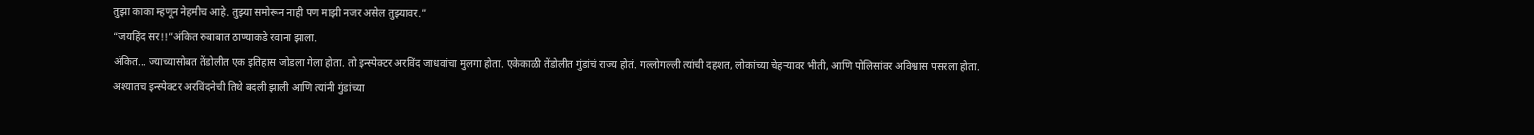तुझा काका म्हणून नेहमीच आहे. तुझ्या समोरून नाही पण माझी नजर असेल तुझ्यावर.”
“जयहिंद सर!!”अंकित रुबाबात ठाण्याकडे रवाना झाला.
अंकित... ज्याच्यासोबत तेंडोलीत एक इतिहास जोडला गेला होता. तो इन्स्पेक्टर अरविंद जाधवांचा मुलगा होता. एकेकाळी तेंडोलीत गुंडांचं राज्य होतं. गल्लोगल्ली त्यांची दहशत, लोकांच्या चेहऱ्यावर भीती, आणि पोलिसांवर अविश्वास पसरला होता.
अश्यातच इन्स्पेक्टर अरविंदनेची तिथे बदली झाली आणि त्यांनी गुंडांच्या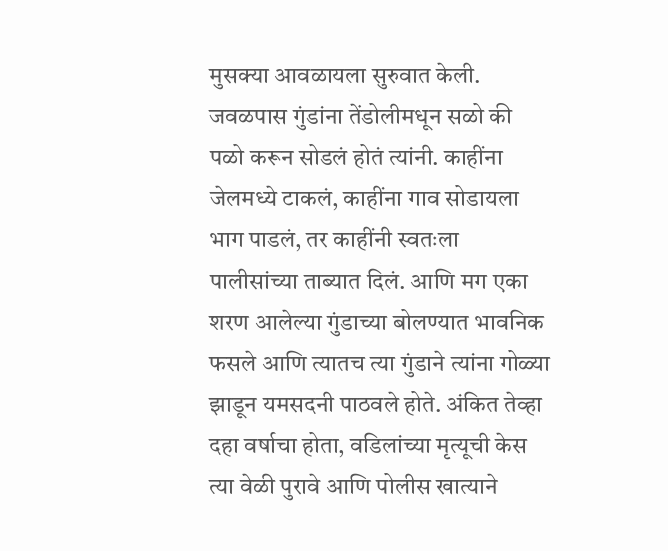मुसक्या आवळायला सुरुवात केली. जवळपास गुंडांना तेंडोलीमधून सळो की पळो करून सोडलं होतं त्यांनी. काहींना जेलमध्ये टाकलं, काहींना गाव सोडायला भाग पाडलं, तर काहींनी स्वतःला पालीसांच्या ताब्यात दिलं. आणि मग एका शरण आलेल्या गुंडाच्या बोलण्यात भावनिक फसले आणि त्यातच त्या गुंडाने त्यांना गोळ्या झाडून यमसदनी पाठवले होते. अंकित तेव्हा दहा वर्षाचा होता, वडिलांच्या मृत्यूची केस त्या वेळी पुरावे आणि पोलीस खात्याने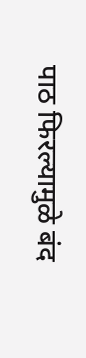पाठ फिरल्यामुळे बंद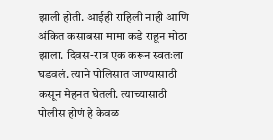झाली होती. आईही राहिली नाही आणि अंकित कसाबसा मामा कडे राहून मोठा झाला. दिवस-रात्र एक करून स्वतःला घडवलं. त्याने पोलिसात जाण्यासाठी कसून मेहनत घेतली. त्याच्यासाठी पोलीस होणं हे केवळ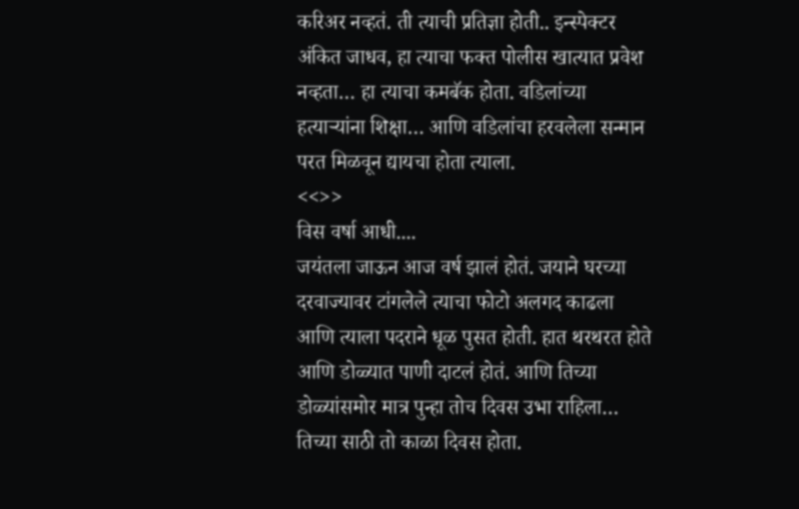करिअर नव्हतं. ती त्याची प्रतिज्ञा होती.. इन्स्पेक्टर अंकित जाधव, हा त्याचा फक्त पोलीस खात्यात प्रवेश नव्हता… हा त्याचा कमबॅक होता. वडिलांच्या हत्याऱ्यांना शिक्षा… आणि वडिलांचा हरवलेला सन्मान परत मिळवून द्यायचा होता त्याला.
<<>>
विस वर्षा आधी....
जयंतला जाऊन आज वर्ष झालं होतं. जयाने घरच्या दरवाज्यावर टांगलेले त्याचा फोटो अलगद काढला आणि त्याला पदराने धूळ पुसत होती. हात थरथरत होते आणि डोळ्यात पाणी दाटलं होतं. आणि तिच्या डोळ्यांसमोर मात्र पुन्हा तोच दिवस उभा राहिला…
तिच्या साठी तो काळा दिवस होता.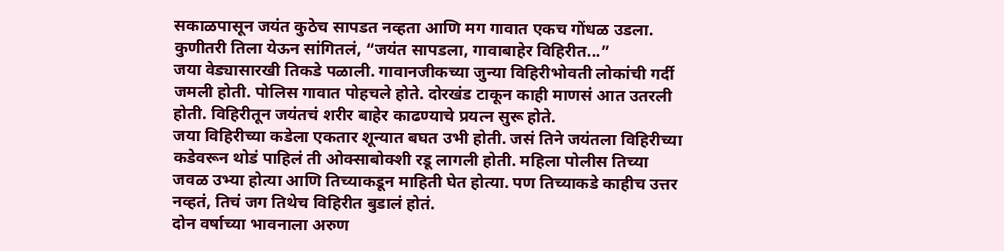सकाळपासून जयंत कुठेच सापडत नव्हता आणि मग गावात एकच गोंधळ उडला. कुणीतरी तिला येऊन सांगितलं, “जयंत सापडला, गावाबाहेर विहिरीत...”
जया वेड्यासारखी तिकडे पळाली. गावानजीकच्या जुन्या विहिरीभोवती लोकांची गर्दी जमली होती. पोलिस गावात पोहचले होते. दोरखंड टाकून काही माणसं आत उतरली होती. विहिरीतून जयंतचं शरीर बाहेर काढण्याचे प्रयत्न सुरू होते.
जया विहिरीच्या कडेला एकतार शून्यात बघत उभी होती. जसं तिने जयंतला विहिरीच्या कडेवरून थोडं पाहिलं ती ओक्साबोक्शी रडू लागली होती. महिला पोलीस तिच्या जवळ उभ्या होत्या आणि तिच्याकडून माहिती घेत होत्या. पण तिच्याकडे काहीच उत्तर नव्हतं, तिचं जग तिथेच विहिरीत बुडालं होतं.
दोन वर्षाच्या भावनाला अरुण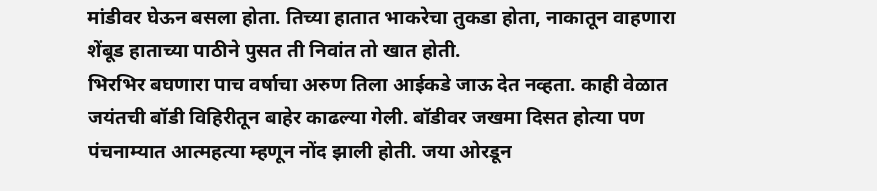मांडीवर घेऊन बसला होता. तिच्या हातात भाकरेचा तुकडा होता, नाकातून वाहणारा शेंबूड हाताच्या पाठीने पुसत ती निवांत तो खात होती.
भिरभिर बघणारा पाच वर्षाचा अरुण तिला आईकडे जाऊ देत नव्हता. काही वेळात जयंतची बॉडी विहिरीतून बाहेर काढल्या गेली. बॉडीवर जखमा दिसत होत्या पण पंचनाम्यात आत्महत्या म्हणून नोंद झाली होती. जया ओरडून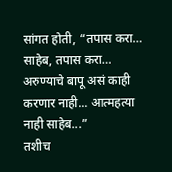सांगत होती, “तपास करा… साहेब, तपास करा… अरुण्याचे बापू असं काही करणार नाही... आत्महत्या नाही साहेब...”
तशीच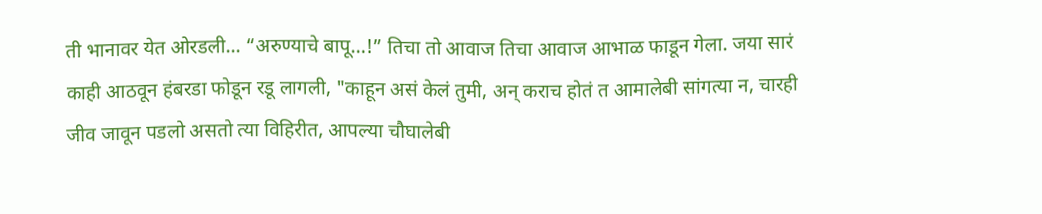ती भानावर येत ओरडली... “अरुण्याचे बापू…!” तिचा तो आवाज तिचा आवाज आभाळ फाडून गेला. जया सारं काही आठवून हंबरडा फोडून रडू लागली, "काहून असं केलं तुमी, अन् कराच होतं त आमालेबी सांगत्या न, चारही जीव जावून पडलो असतो त्या विहिरीत, आपल्या चौघालेबी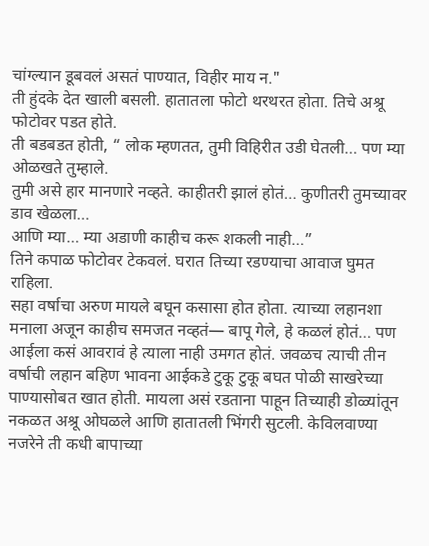चांग्ल्यान डूबवलं असतं पाण्यात, विहीर माय न."
ती हुंदके देत खाली बसली. हातातला फोटो थरथरत होता. तिचे अश्रू फोटोवर पडत होते.
ती बडबडत होती, “ लोक म्हणतत, तुमी विहिरीत उडी घेतली… पण म्या ओळखते तुम्हाले.
तुमी असे हार मानणारे नव्हते. काहीतरी झालं होतं… कुणीतरी तुमच्यावर डाव खेळला…
आणि म्या… म्या अडाणी काहीच करू शकली नाही…”
तिने कपाळ फोटोवर टेकवलं. घरात तिच्या रडण्याचा आवाज घुमत राहिला.
सहा वर्षाचा अरुण मायले बघून कसासा होत होता. त्याच्या लहानशा मनाला अजून काहीच समजत नव्हतं— बापू गेले, हे कळलं होतं… पण आईला कसं आवरावं हे त्याला नाही उमगत होतं. जवळच त्याची तीन वर्षाची लहान बहिण भावना आईकडे टुकू टुकू बघत पोळी साखरेच्या पाण्यासोबत खात होती. मायला असं रडताना पाहून तिच्याही डोळ्यांतून नकळत अश्रू ओघळले आणि हातातली भिंगरी सुटली. केविलवाण्या नजरेने ती कधी बापाच्या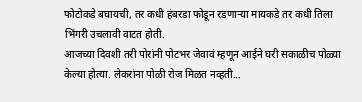फोटोकडे बघायची, तर कधी हंबरडा फोडून रडणाऱ्या मायकडे तर कधी तिला भिंगरी उचलावी वाटत होती.
आजच्या दिवशी तरी पोरांनी पोटभर जेवावं म्हणून आईने घरी सकाळीच पोळ्या केल्या होत्या. लेकरांना पोळी रोज मिळत नव्हती...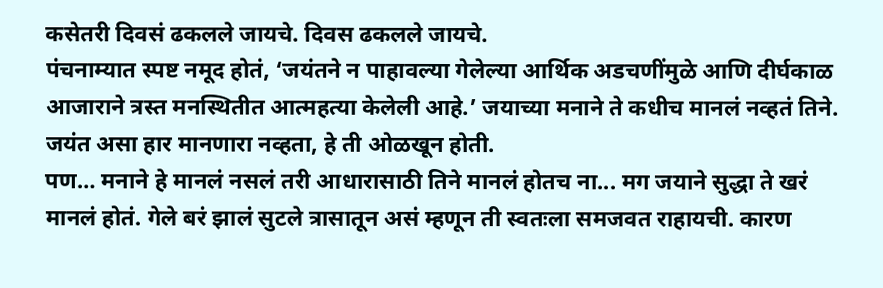कसेतरी दिवसं ढकलले जायचे. दिवस ढकलले जायचे.
पंचनाम्यात स्पष्ट नमूद होतं, ‘जयंतने न पाहावल्या गेलेल्या आर्थिक अडचणींमुळे आणि दीर्घकाळ आजाराने त्रस्त मनस्थितीत आत्महत्या केलेली आहे.’ जयाच्या मनाने ते कधीच मानलं नव्हतं तिने. जयंत असा हार मानणारा नव्हता, हे ती ओळखून होती.
पण… मनाने हे मानलं नसलं तरी आधारासाठी तिने मानलं होतच ना... मग जयाने सुद्धा ते खरं मानलं होतं. गेले बरं झालं सुटले त्रासातून असं म्हणून ती स्वतःला समजवत राहायची. कारण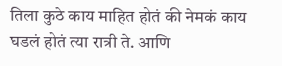तिला कुठे काय माहित होतं की नेमकं काय घडलं होतं त्या रात्री ते. आणि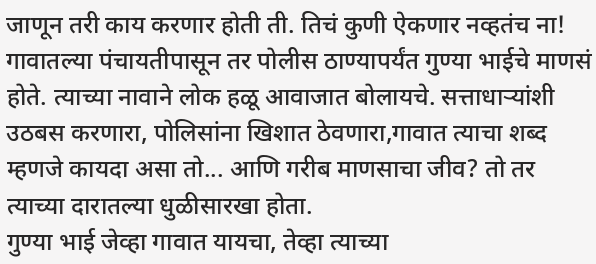जाणून तरी काय करणार होती ती. तिचं कुणी ऐकणार नव्हतंच ना! गावातल्या पंचायतीपासून तर पोलीस ठाण्यापर्यंत गुण्या भाईचे माणसं होते. त्याच्या नावाने लोक हळू आवाजात बोलायचे. सत्ताधाऱ्यांशी उठबस करणारा, पोलिसांना खिशात ठेवणारा,गावात त्याचा शब्द म्हणजे कायदा असा तो... आणि गरीब माणसाचा जीव? तो तर त्याच्या दारातल्या धुळीसारखा होता.
गुण्या भाई जेव्हा गावात यायचा, तेव्हा त्याच्या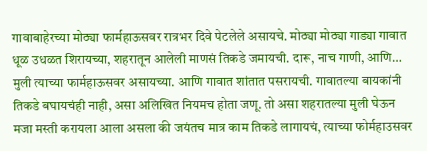गावाबाहेरच्या मोठ्या फार्महाऊसवर रात्रभर दिवे पेटलेले असायचे. मोठ्या मोठ्या गाड्या गावात धूळ उधळत शिरायच्या, शहरातून आलेली माणसं तिकडे जमायची. दारू, नाच गाणी, आणि… मुली त्याच्या फार्महाऊसवर असायच्या. आणि गावात शांतात पसरायची. गावातल्या बायकांनी तिकडे बघायचंही नाही, असा अलिखित नियमच होता जणू. तो असा शहरातल्या मुली घेऊन मजा मस्ती करायला आला असला की जयंतच मात्र काम तिकडे लागायचं, त्याच्या फोर्महाउसवर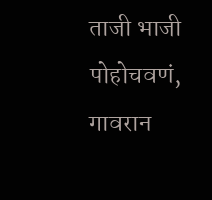ताजी भाजी पोहोचवणं, गावरान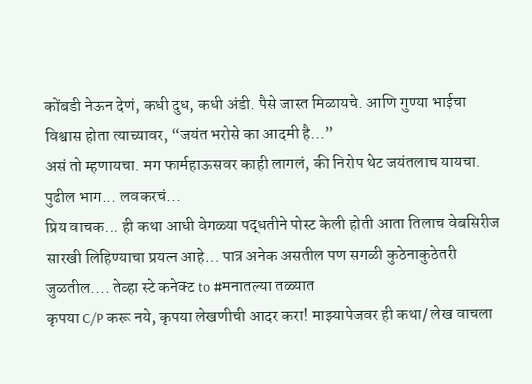कोंबडी नेऊन देणं, कधी दुध, कधी अंडी. पैसे जास्त मिळायचे. आणि गुण्या भाईचा विश्वास होता त्याच्यावर, “जयंत भरोसे का आदमी है…”
असं तो म्हणायचा. मग फार्महाऊसवर काही लागलं, की निरोप थेट जयंतलाच यायचा.
पुढील भाग... लवकरचं...
प्रिय वाचक... ही कथा आधी वेगळ्या पद्धतीने पोस्ट केली होती आता तिलाच वेबसिरीज सारखी लिहिण्याचा प्रयत्न आहे... पात्र अनेक असतील पण सगळी कुठेनाकुठेतरी जुळतील.... तेव्हा स्टे कनेक्ट to #मनातल्या तळ्यात
कृपया C/P करू नये, कृपया लेखणीची आदर करा! माझ्यापेजवर ही कथा/ लेख वाचला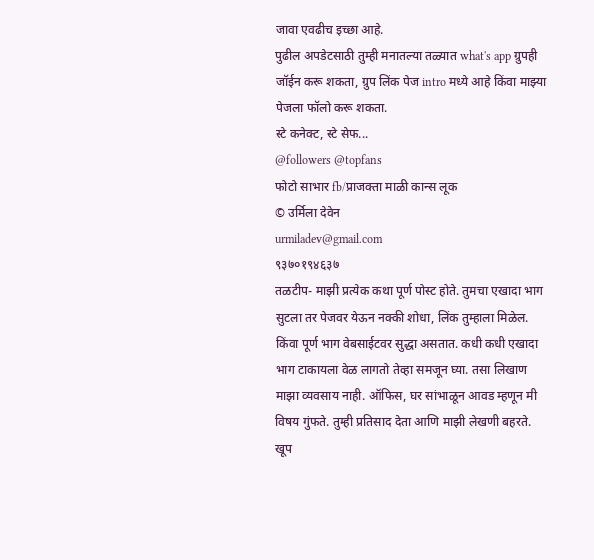जावा एवढीच इच्छा आहे.
पुढील अपडेटसाठी तुम्ही मनातल्या तळ्यात what's app ग्रुपही जॉईन करू शकता, ग्रुप लिंक पेज intro मध्ये आहे किंवा माझ्या पेजला फॉलो करू शकता.
स्टे कनेक्ट, स्टे सेफ...
@followers @topfans
फोटो साभार fb/प्राजक्ता माळी कान्स लूक
© उर्मिला देवेन
urmiladev@gmail.com
९३७०१९४६३७
तळटीप- माझी प्रत्येक कथा पूर्ण पोस्ट होते. तुमचा एखादा भाग सुटला तर पेजवर येऊन नक्की शोधा, लिंक तुम्हाला मिळेल. किंवा पूर्ण भाग वेबसाईटवर सुद्धा असतात. कधी कधी एखादा भाग टाकायला वेळ लागतो तेव्हा समजून घ्या. तसा लिखाण माझा व्यवसाय नाही. ऑफिस, घर सांभाळून आवड म्हणून मी विषय गुंफते. तुम्ही प्रतिसाद देता आणि माझी लेखणी बहरते. खूप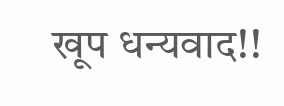खूप धन्यवाद!!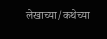लेखाच्या/कथेच्या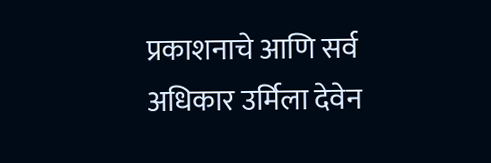प्रकाशनाचे आणि सर्व अधिकार उर्मिला देवेन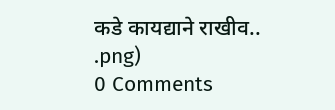कडे कायद्याने राखीव..
.png)
0 Comments